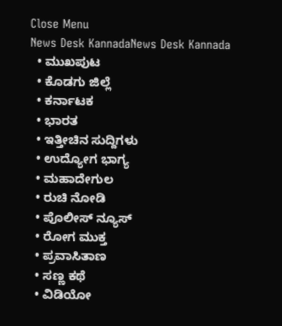Close Menu
News Desk KannadaNews Desk Kannada
  • ಮುಖಪುಟ
  • ಕೊಡಗು ಜಿಲ್ಲೆ
  • ಕರ್ನಾಟಕ
  • ಭಾರತ
  • ಇತ್ತೀಚಿನ ಸುದ್ದಿಗಳು
  • ಉದ್ಯೋಗ ಭಾಗ್ಯ
  • ಮಹಾದೇಗುಲ
  • ರುಚಿ ನೋಡಿ
  • ಪೊಲೀಸ್ ನ್ಯೂಸ್
  • ರೋಗ ಮುಕ್ತ
  • ಪ್ರವಾಸಿತಾಣ
  • ಸಣ್ಣ ಕಥೆ
  • ವಿಡಿಯೋ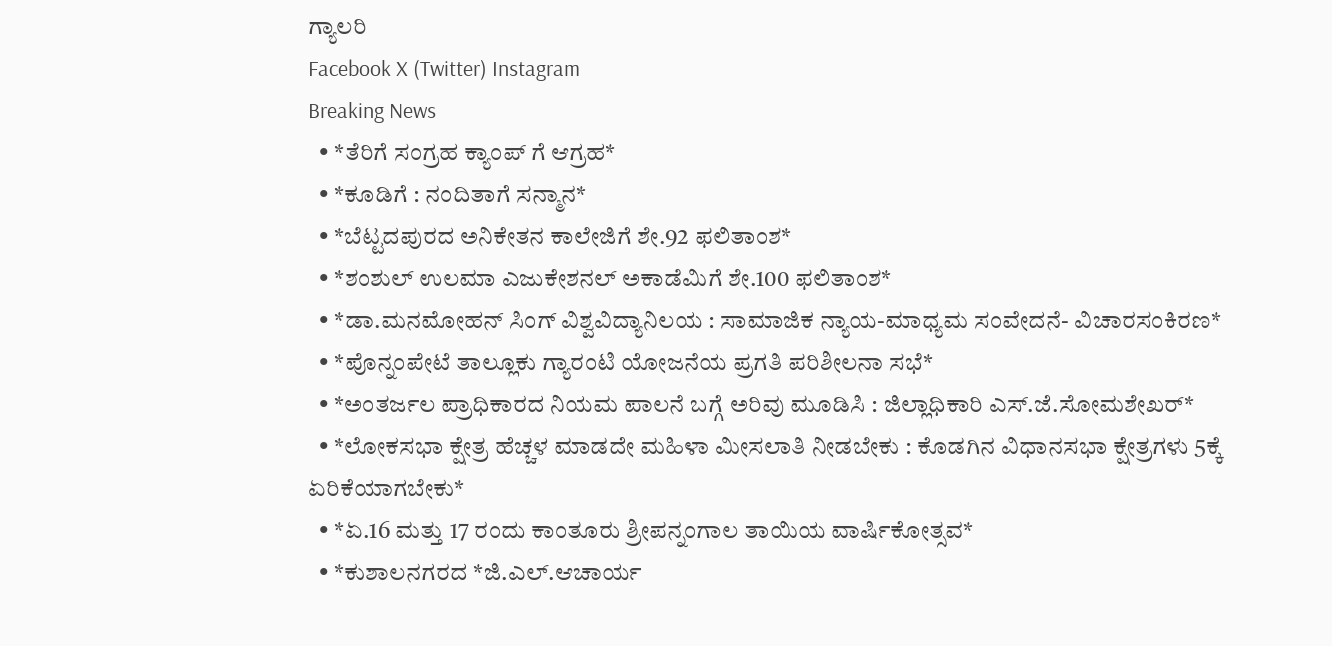ಗ್ಯಾಲರಿ
Facebook X (Twitter) Instagram
Breaking News
  • *ತೆರಿಗೆ ಸಂಗ್ರಹ ಕ್ಯಾಂಪ್ ಗೆ ಆಗ್ರಹ*
  • *ಕೂಡಿಗೆ : ನಂದಿತಾಗೆ ಸನ್ಮಾನ*
  • *ಬೆಟ್ಟದಪುರದ ಅನಿಕೇತನ ಕಾಲೇಜಿಗೆ ಶೇ.92 ಫಲಿತಾಂಶ*
  • *ಶಂಶುಲ್ ಉಲಮಾ ಎಜುಕೇಶನಲ್ ಅಕಾಡೆಮಿಗೆ ಶೇ.100 ಫಲಿತಾಂಶ*
  • *ಡಾ.ಮನಮೋಹನ್ ಸಿಂಗ್ ವಿಶ್ವವಿದ್ಯಾನಿಲಯ : ಸಾಮಾಜಿಕ ನ್ಯಾಯ-ಮಾಧ್ಯಮ ಸಂವೇದನೆ- ವಿಚಾರಸಂಕಿರಣ*
  • *ಪೊನ್ನಂಪೇಟೆ ತಾಲ್ಲೂಕು ಗ್ಯಾರಂಟಿ ಯೋಜನೆಯ ಪ್ರಗತಿ ಪರಿಶೀಲನಾ ಸಭೆ*
  • *ಅಂತರ್ಜಲ ಪ್ರಾಧಿಕಾರದ ನಿಯಮ ಪಾಲನೆ ಬಗ್ಗೆ ಅರಿವು ಮೂಡಿಸಿ : ಜಿಲ್ಲಾಧಿಕಾರಿ ಎಸ್.ಜೆ.ಸೋಮಶೇಖರ್*
  • *ಲೋಕಸಭಾ ಕ್ಷೇತ್ರ ಹೆಚ್ಚಳ ಮಾಡದೇ ಮಹಿಳಾ ಮೀಸಲಾತಿ ನೀಡಬೇಕು : ಕೊಡಗಿನ ವಿಧಾನಸಭಾ ಕ್ಷೇತ್ರಗಳು 5ಕ್ಕೆ ಏರಿಕೆಯಾಗಬೇಕು*
  • *ಏ.16 ಮತ್ತು 17 ರಂದು ಕಾಂತೂರು ಶ್ರೀಪನ್ನಂಗಾಲ ತಾಯಿಯ ವಾರ್ಷಿಕೋತ್ಸವ*
  • *ಕುಶಾಲನಗರದ *ಜಿ.ಎಲ್.ಆಚಾರ್ಯ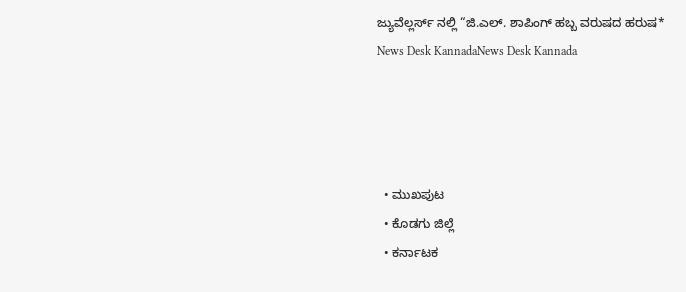ಜ್ಯುವೆಲ್ಲರ್ಸ್‌ ನಲ್ಲಿ “ಜಿ.ಎಲ್. ಶಾಪಿಂಗ್ ಹಬ್ಬ ವರುಷದ ಹರುಷ*
News Desk KannadaNews Desk Kannada




  • ಮುಖಪುಟ
  • ಕೊಡಗು ಜಿಲ್ಲೆ
  • ಕರ್ನಾಟಕ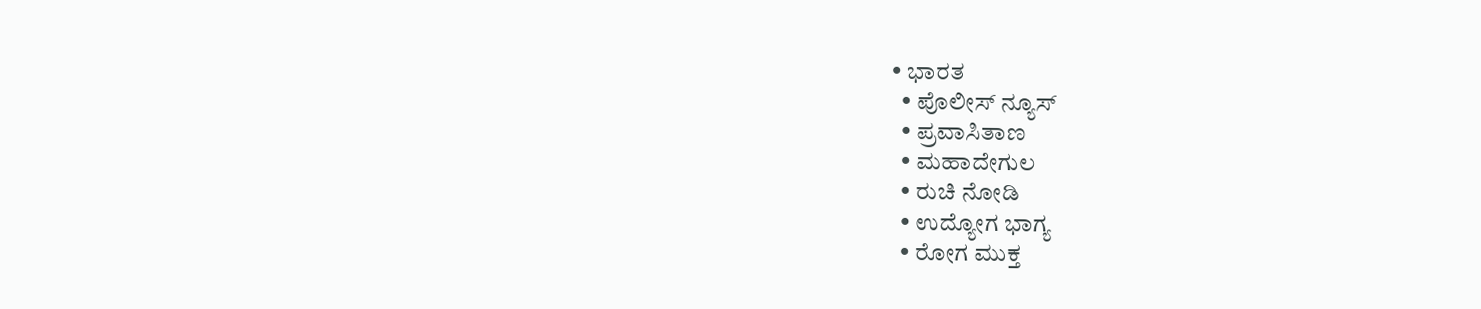• ಭಾರತ
  • ಪೊಲೀಸ್ ನ್ಯೂಸ್
  • ಪ್ರವಾಸಿತಾಣ
  • ಮಹಾದೇಗುಲ
  • ರುಚಿ ನೋಡಿ
  • ಉದ್ಯೋಗ ಭಾಗ್ಯ
  • ರೋಗ ಮುಕ್ತ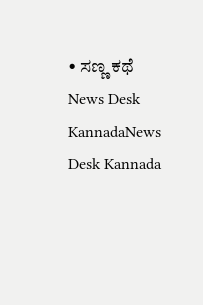• ಸಣ್ಣ ಕಥೆ
News Desk KannadaNews Desk Kannada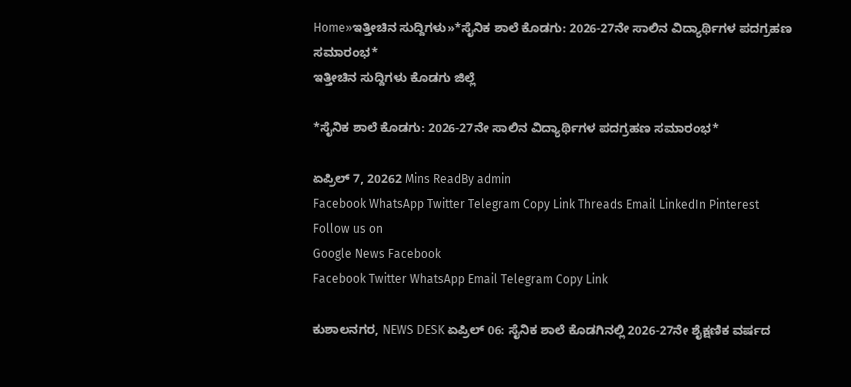Home»ಇತ್ತೀಚಿನ ಸುದ್ದಿಗಳು»*ಸೈನಿಕ ಶಾಲೆ ಕೊಡಗು: 2026-27ನೇ ಸಾಲಿನ ವಿದ್ಯಾರ್ಥಿಗಳ ಪದಗ್ರಹಣ ಸಮಾರಂಭ*
ಇತ್ತೀಚಿನ ಸುದ್ದಿಗಳು ಕೊಡಗು ಜಿಲ್ಲೆ

*ಸೈನಿಕ ಶಾಲೆ ಕೊಡಗು: 2026-27ನೇ ಸಾಲಿನ ವಿದ್ಯಾರ್ಥಿಗಳ ಪದಗ್ರಹಣ ಸಮಾರಂಭ*

ಏಪ್ರಿಲ್ 7, 20262 Mins ReadBy admin
Facebook WhatsApp Twitter Telegram Copy Link Threads Email LinkedIn Pinterest
Follow us on
Google News Facebook
Facebook Twitter WhatsApp Email Telegram Copy Link

ಕುಶಾಲನಗರ, NEWS DESK ಏಪ್ರಿಲ್ 06: ಸೈನಿಕ ಶಾಲೆ ಕೊಡಗಿನಲ್ಲಿ 2026-27ನೇ ಶೈಕ್ಷಣಿಕ ವರ್ಷದ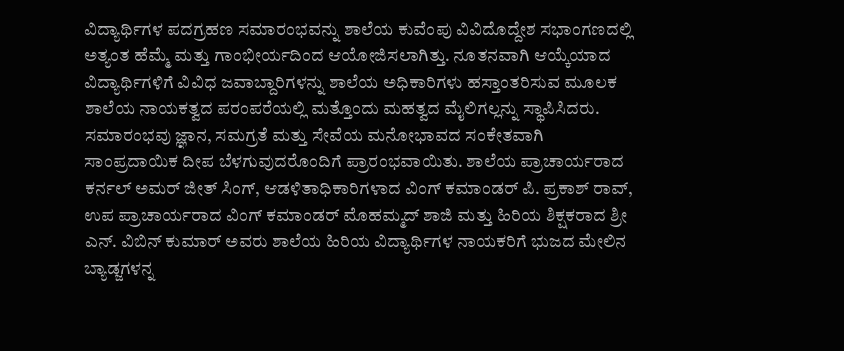ವಿದ್ಯಾರ್ಥಿಗಳ ಪದಗ್ರಹಣ ಸಮಾರಂಭವನ್ನು ಶಾಲೆಯ ಕುವೆಂಪು ವಿವಿದೊದ್ದೇಶ ಸಭಾಂಗಣದಲ್ಲಿ ಅತ್ಯಂತ ಹೆಮ್ಮೆ ಮತ್ತು ಗಾಂಭೀರ್ಯದಿಂದ ಆಯೋಜಿಸಲಾಗಿತ್ತು. ನೂತನವಾಗಿ ಆಯ್ಕೆಯಾದ ವಿದ್ಯಾರ್ಥಿಗಳಿಗೆ ವಿವಿಧ ಜವಾಬ್ದಾರಿಗಳನ್ನು ಶಾಲೆಯ ಅಧಿಕಾರಿಗಳು ಹಸ್ತಾಂತರಿಸುವ ಮೂಲಕ ಶಾಲೆಯ ನಾಯಕತ್ವದ ಪರಂಪರೆಯಲ್ಲಿ ಮತ್ತೊಂದು ಮಹತ್ವದ ಮೈಲಿಗಲ್ಲನ್ನು ಸ್ಥಾಪಿಸಿದರು.
ಸಮಾರಂಭವು ಜ್ಞಾನ, ಸಮಗ್ರತೆ ಮತ್ತು ಸೇವೆಯ ಮನೋಭಾವದ ಸಂಕೇತವಾಗಿ ಸಾಂಪ್ರದಾಯಿಕ ದೀಪ ಬೆಳಗುವುದರೊಂದಿಗೆ ಪ್ರಾರಂಭವಾಯಿತು. ಶಾಲೆಯ ಪ್ರಾಚಾರ್ಯರಾದ ಕರ್ನಲ್ ಅಮರ್ ಜೀತ್ ಸಿಂಗ್, ಆಡಳಿತಾಧಿಕಾರಿಗಳಾದ ವಿಂಗ್ ಕಮಾಂಡರ್ ಪಿ. ಪ್ರಕಾಶ್ ರಾವ್, ಉಪ ಪ್ರಾಚಾರ್ಯರಾದ ವಿಂಗ್ ಕಮಾಂಡರ್ ಮೊಹಮ್ಮದ್ ಶಾಜಿ ಮತ್ತು ಹಿರಿಯ ಶಿಕ್ಷಕರಾದ ಶ್ರೀ ಎನ್. ವಿಬಿನ್ ಕುಮಾರ್ ಅವರು ಶಾಲೆಯ ಹಿರಿಯ ವಿದ್ಯಾರ್ಥಿಗಳ ನಾಯಕರಿಗೆ ಭುಜದ ಮೇಲಿನ ಬ್ಯಾಡ್ಜಗಳನ್ನ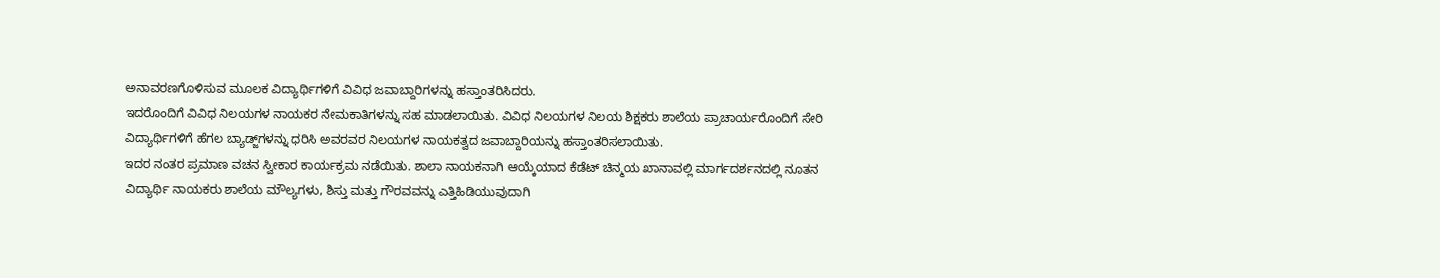ಅನಾವರಣಗೊಳಿಸುವ ಮೂಲಕ ವಿದ್ಯಾರ್ಥಿಗಳಿಗೆ ವಿವಿಧ ಜವಾಬ್ದಾರಿಗಳನ್ನು ಹಸ್ತಾಂತರಿಸಿದರು.
ಇದರೊಂದಿಗೆ ವಿವಿಧ ನಿಲಯಗಳ ನಾಯಕರ ನೇಮಕಾತಿಗಳನ್ನು ಸಹ ಮಾಡಲಾಯಿತು. ವಿವಿಧ ನಿಲಯಗಳ ನಿಲಯ ಶಿಕ್ಷಕರು ಶಾಲೆಯ ಪ್ರಾಚಾರ್ಯರೊಂದಿಗೆ ಸೇರಿ ವಿದ್ಯಾರ್ಥಿಗಳಿಗೆ ಹೆಗಲ ಬ್ಯಾಡ್ಜ್‌ಗಳನ್ನು ಧರಿಸಿ ಅವರವರ ನಿಲಯಗಳ ನಾಯಕತ್ವದ ಜವಾಬ್ದಾರಿಯನ್ನು ಹಸ್ತಾಂತರಿಸಲಾಯಿತು.
ಇದರ ನಂತರ ಪ್ರಮಾಣ ವಚನ ಸ್ವೀಕಾರ ಕಾರ್ಯಕ್ರಮ ನಡೆಯಿತು. ಶಾಲಾ ನಾಯಕನಾಗಿ ಆಯ್ಕೆಯಾದ ಕೆಡೆಟ್ ಚಿನ್ಮಯ ಖಾನಾವಲ್ಲಿ ಮಾರ್ಗದರ್ಶನದಲ್ಲಿ ನೂತನ ವಿದ್ಯಾರ್ಥಿ ನಾಯಕರು ಶಾಲೆಯ ಮೌಲ್ಯಗಳು, ಶಿಸ್ತು ಮತ್ತು ಗೌರವವನ್ನು ಎತ್ತಿಹಿಡಿಯುವುದಾಗಿ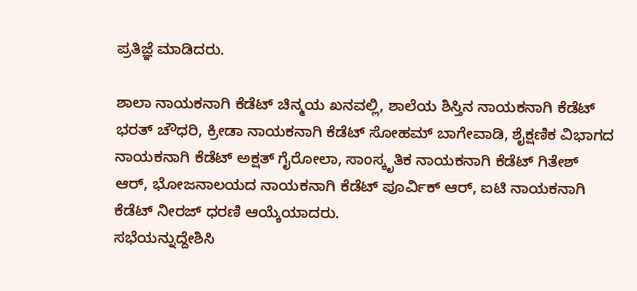ಪ್ರತಿಜ್ಞೆ ಮಾಡಿದರು.

ಶಾಲಾ ನಾಯಕನಾಗಿ ಕೆಡೆಟ್ ಚಿನ್ಮಯ ಖನವಲ್ಲಿ, ಶಾಲೆಯ ಶಿಸ್ತಿನ ನಾಯಕನಾಗಿ ಕೆಡೆಟ್ ಭರತ್ ಚೌಧರಿ, ಕ್ರೀಡಾ ನಾಯಕನಾಗಿ ಕೆಡೆಟ್ ಸೋಹಮ್ ಬಾಗೇವಾಡಿ, ಶೈಕ್ಷಣಿಕ ವಿಭಾಗದ ನಾಯಕನಾಗಿ ಕೆಡೆಟ್ ಅಕ್ಷತ್ ಗೈರೋಲಾ, ಸಾಂಸ್ಕೃತಿಕ ನಾಯಕನಾಗಿ ಕೆಡೆಟ್ ಗಿತೇಶ್ ಆರ್, ಭೋಜನಾಲಯದ ನಾಯಕನಾಗಿ ಕೆಡೆಟ್ ಪೂರ್ವಿಕ್ ಆರ್, ಐಟಿ ನಾಯಕನಾಗಿ ಕೆಡೆಟ್ ನೀರಜ್ ಧರಣಿ ಆಯ್ಕೆಯಾದರು.
ಸಭೆಯನ್ನುದ್ದೇಶಿಸಿ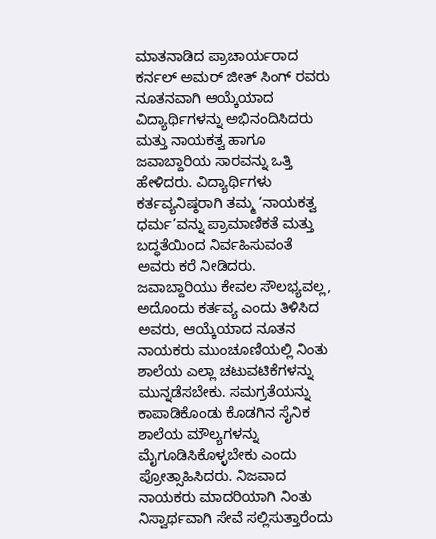ಮಾತನಾಡಿದ ಪ್ರಾಚಾರ್ಯರಾದ ಕರ್ನಲ್ ಅಮರ್ ಜೀತ್ ಸಿಂಗ್ ರವರು ನೂತನವಾಗಿ ಆಯ್ಕೆಯಾದ ವಿದ್ಯಾರ್ಥಿಗಳನ್ನು ಅಭಿನಂದಿಸಿದರು ಮತ್ತು ನಾಯಕತ್ವ ಹಾಗೂ ಜವಾಬ್ದಾರಿಯ ಸಾರವನ್ನು ಒತ್ತಿ ಹೇಳಿದರು. ವಿದ್ಯಾರ್ಥಿಗಳು ಕರ್ತವ್ಯನಿಷ್ಠರಾಗಿ ತಮ್ಮ ‘ನಾಯಕತ್ವ ಧರ್ಮ’ವನ್ನು ಪ್ರಾಮಾಣಿಕತೆ ಮತ್ತು ಬದ್ಧತೆಯಿಂದ ನಿರ್ವಹಿಸುವಂತೆ ಅವರು ಕರೆ ನೀಡಿದರು. ಜವಾಬ್ದಾರಿಯು ಕೇವಲ ಸೌಲಭ್ಯವಲ್ಲ, ಅದೊಂದು ಕರ್ತವ್ಯ ಎಂದು ತಿಳಿಸಿದ ಅವರು, ಆಯ್ಕೆಯಾದ ನೂತನ ನಾಯಕರು ಮುಂಚೂಣಿಯಲ್ಲಿ ನಿಂತು ಶಾಲೆಯ ಎಲ್ಲಾ ಚಟುವಟಿಕೆಗಳನ್ನು ಮುನ್ನಡೆಸಬೇಕು. ಸಮಗ್ರತೆಯನ್ನು ಕಾಪಾಡಿಕೊಂಡು ಕೊಡಗಿನ ಸೈನಿಕ ಶಾಲೆಯ ಮೌಲ್ಯಗಳನ್ನು ಮೈಗೂಡಿಸಿಕೊಳ್ಳಬೇಕು ಎಂದು ಪ್ರೋತ್ಸಾಹಿಸಿದರು. ನಿಜವಾದ ನಾಯಕರು ಮಾದರಿಯಾಗಿ ನಿಂತು ನಿಸ್ವಾರ್ಥವಾಗಿ ಸೇವೆ ಸಲ್ಲಿಸುತ್ತಾರೆಂದು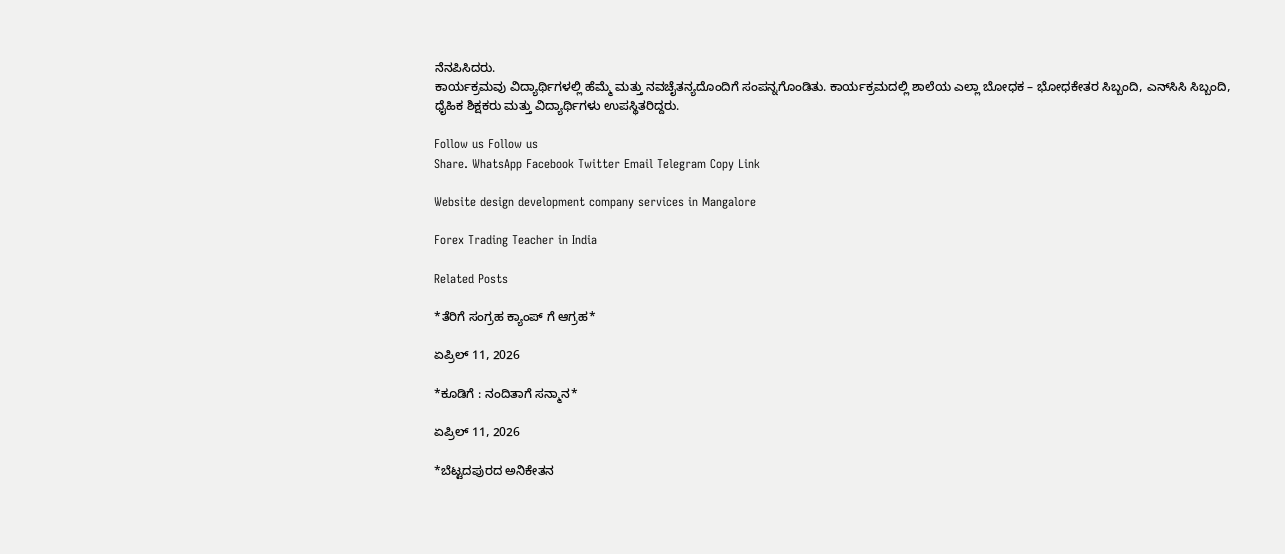ನೆನಪಿಸಿದರು.
ಕಾರ್ಯಕ್ರಮವು ವಿದ್ಯಾರ್ಥಿಗಳಲ್ಲಿ ಹೆಮ್ಮೆ ಮತ್ತು ನವಚೈತನ್ಯದೊಂದಿಗೆ ಸಂಪನ್ನಗೊಂಡಿತು. ಕಾರ್ಯಕ್ರಮದಲ್ಲಿ ಶಾಲೆಯ ಎಲ್ಲಾ ಬೋಧಕ – ಭೋಧಕೇತರ ಸಿಬ್ಬಂದಿ, ಎನ್‌ಸಿಸಿ ಸಿಬ್ಬಂದಿ, ಧೈಹಿಕ ಶಿಕ್ಷಕರು ಮತ್ತು ವಿದ್ಯಾರ್ಥಿಗಳು ಉಪಸ್ಥಿತರಿದ್ದರು.

Follow us Follow us
Share. WhatsApp Facebook Twitter Email Telegram Copy Link

Website design development company services in Mangalore

Forex Trading Teacher in India

Related Posts

*ತೆರಿಗೆ ಸಂಗ್ರಹ ಕ್ಯಾಂಪ್ ಗೆ ಆಗ್ರಹ*

ಏಪ್ರಿಲ್ 11, 2026

*ಕೂಡಿಗೆ : ನಂದಿತಾಗೆ ಸನ್ಮಾನ*

ಏಪ್ರಿಲ್ 11, 2026

*ಬೆಟ್ಟದಪುರದ ಅನಿಕೇತನ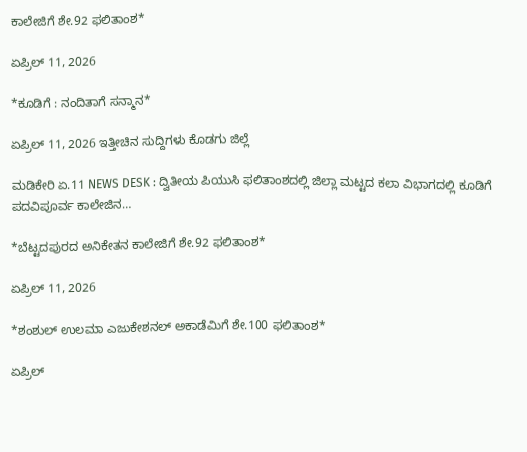ಕಾಲೇಜಿಗೆ ಶೇ.92 ಫಲಿತಾಂಶ*

ಏಪ್ರಿಲ್ 11, 2026

*ಕೂಡಿಗೆ : ನಂದಿತಾಗೆ ಸನ್ಮಾನ*

ಏಪ್ರಿಲ್ 11, 2026 ಇತ್ತೀಚಿನ ಸುದ್ದಿಗಳು ಕೊಡಗು ಜಿಲ್ಲೆ

ಮಡಿಕೇರಿ ಏ.11 NEWS DESK : ದ್ವಿತೀಯ ಪಿಯುಸಿ ಫಲಿತಾಂಶದಲ್ಲಿ ಜಿಲ್ಲಾ ಮಟ್ಟದ ಕಲಾ ವಿಭಾಗದಲ್ಲಿ ಕೂಡಿಗೆ ಪದವಿಪೂರ್ವ ಕಾಲೇಜಿನ…

*ಬೆಟ್ಟದಪುರದ ಅನಿಕೇತನ ಕಾಲೇಜಿಗೆ ಶೇ.92 ಫಲಿತಾಂಶ*

ಏಪ್ರಿಲ್ 11, 2026

*ಶಂಶುಲ್ ಉಲಮಾ ಎಜುಕೇಶನಲ್ ಅಕಾಡೆಮಿಗೆ ಶೇ.100 ಫಲಿತಾಂಶ*

ಏಪ್ರಿಲ್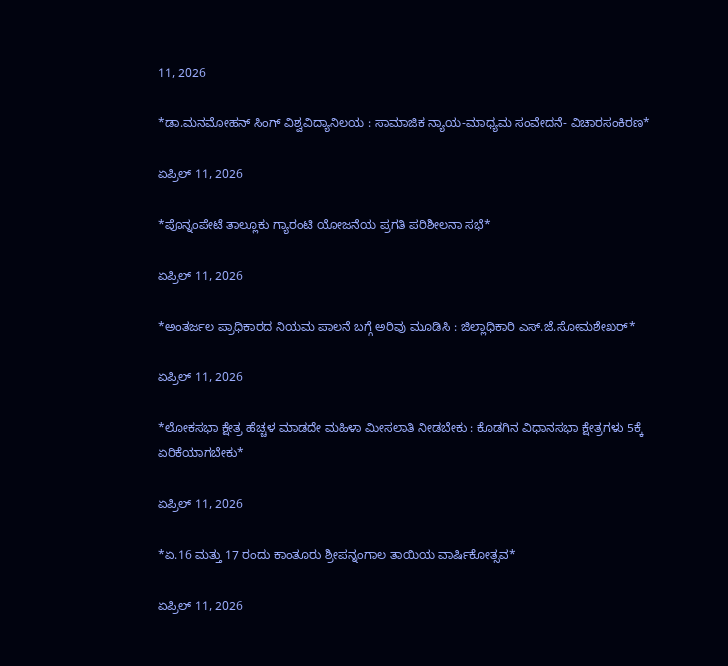11, 2026

*ಡಾ.ಮನಮೋಹನ್ ಸಿಂಗ್ ವಿಶ್ವವಿದ್ಯಾನಿಲಯ : ಸಾಮಾಜಿಕ ನ್ಯಾಯ-ಮಾಧ್ಯಮ ಸಂವೇದನೆ- ವಿಚಾರಸಂಕಿರಣ*

ಏಪ್ರಿಲ್ 11, 2026

*ಪೊನ್ನಂಪೇಟೆ ತಾಲ್ಲೂಕು ಗ್ಯಾರಂಟಿ ಯೋಜನೆಯ ಪ್ರಗತಿ ಪರಿಶೀಲನಾ ಸಭೆ*

ಏಪ್ರಿಲ್ 11, 2026

*ಅಂತರ್ಜಲ ಪ್ರಾಧಿಕಾರದ ನಿಯಮ ಪಾಲನೆ ಬಗ್ಗೆ ಅರಿವು ಮೂಡಿಸಿ : ಜಿಲ್ಲಾಧಿಕಾರಿ ಎಸ್.ಜೆ.ಸೋಮಶೇಖರ್*

ಏಪ್ರಿಲ್ 11, 2026

*ಲೋಕಸಭಾ ಕ್ಷೇತ್ರ ಹೆಚ್ಚಳ ಮಾಡದೇ ಮಹಿಳಾ ಮೀಸಲಾತಿ ನೀಡಬೇಕು : ಕೊಡಗಿನ ವಿಧಾನಸಭಾ ಕ್ಷೇತ್ರಗಳು 5ಕ್ಕೆ ಏರಿಕೆಯಾಗಬೇಕು*

ಏಪ್ರಿಲ್ 11, 2026

*ಏ.16 ಮತ್ತು 17 ರಂದು ಕಾಂತೂರು ಶ್ರೀಪನ್ನಂಗಾಲ ತಾಯಿಯ ವಾರ್ಷಿಕೋತ್ಸವ*

ಏಪ್ರಿಲ್ 11, 2026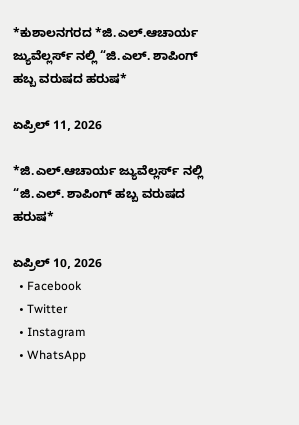*ಕುಶಾಲನಗರದ *ಜಿ.ಎಲ್.ಆಚಾರ್ಯ ಜ್ಯುವೆಲ್ಲರ್ಸ್‌ ನಲ್ಲಿ “ಜಿ.ಎಲ್. ಶಾಪಿಂಗ್ ಹಬ್ಬ ವರುಷದ ಹರುಷ*

ಏಪ್ರಿಲ್ 11, 2026

*ಜಿ.ಎಲ್.ಆಚಾರ್ಯ ಜ್ಯುವೆಲ್ಲರ್ಸ್‌ ನಲ್ಲಿ “ಜಿ.ಎಲ್. ಶಾಪಿಂಗ್ ಹಬ್ಬ ವರುಷದ ಹರುಷ*

ಏಪ್ರಿಲ್ 10, 2026
  • Facebook
  • Twitter
  • Instagram
  • WhatsApp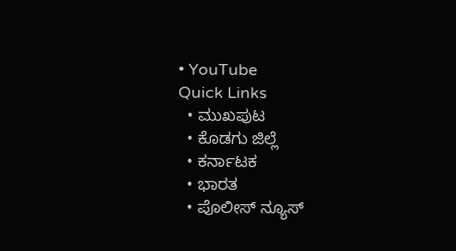• YouTube
Quick Links
  • ಮುಖಪುಟ
  • ಕೊಡಗು ಜಿಲ್ಲೆ
  • ಕರ್ನಾಟಕ
  • ಭಾರತ
  • ಪೊಲೀಸ್ ನ್ಯೂಸ್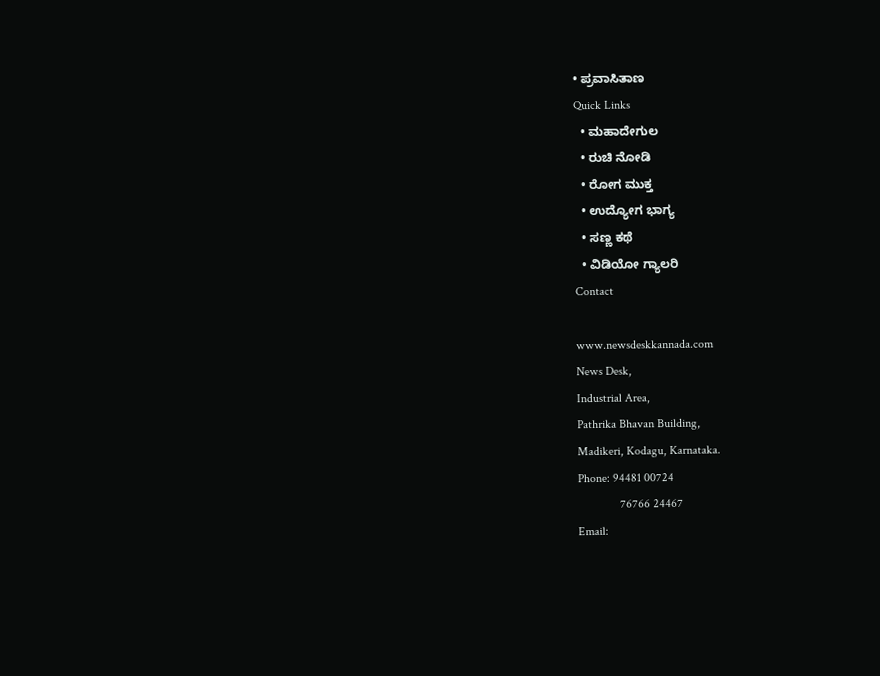• ಪ್ರವಾಸಿತಾಣ
Quick Links
  • ಮಹಾದೇಗುಲ
  • ರುಚಿ ನೋಡಿ
  • ರೋಗ ಮುಕ್ತ
  • ಉದ್ಯೋಗ ಭಾಗ್ಯ
  • ಸಣ್ಣ ಕಥೆ
  • ವಿಡಿಯೋ ಗ್ಯಾಲರಿ
Contact

www.newsdeskkannada.com
News Desk,
Industrial Area,
Pathrika Bhavan Building,
Madikeri, Kodagu, Karnataka.
Phone: 94481 00724
              76766 24467
Email: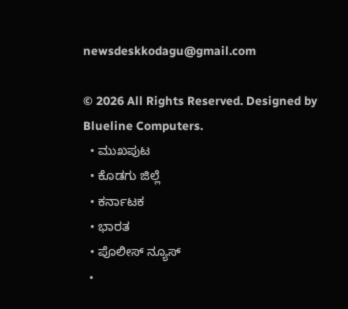newsdeskkodagu@gmail.com

© 2026 All Rights Reserved. Designed by Blueline Computers.
  • ಮುಖಪುಟ
  • ಕೊಡಗು ಜಿಲ್ಲೆ
  • ಕರ್ನಾಟಕ
  • ಭಾರತ
  • ಪೊಲೀಸ್ ನ್ಯೂಸ್
  •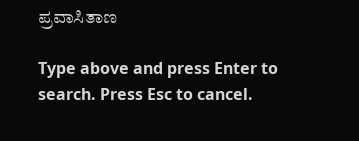ಪ್ರವಾಸಿತಾಣ

Type above and press Enter to search. Press Esc to cancel.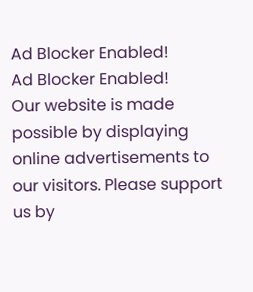Ad Blocker Enabled!
Ad Blocker Enabled!
Our website is made possible by displaying online advertisements to our visitors. Please support us by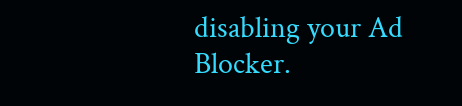disabling your Ad Blocker.